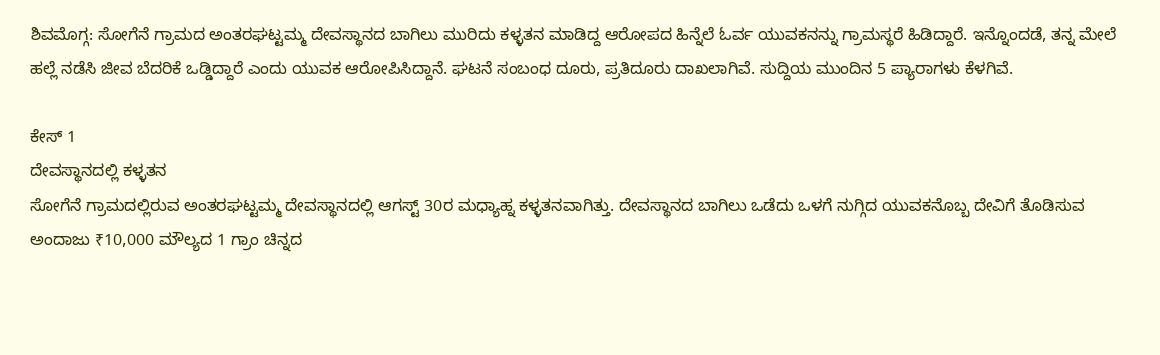ಶಿವಮೊಗ್ಗ: ಸೋಗೆನೆ ಗ್ರಾಮದ ಅಂತರಘಟ್ಟಮ್ಮ ದೇವಸ್ಥಾನದ ಬಾಗಿಲು ಮುರಿದು ಕಳ್ಳತನ ಮಾಡಿದ್ದ ಆರೋಪದ ಹಿನ್ನೆಲೆ ಓರ್ವ ಯುವಕನನ್ನು ಗ್ರಾಮಸ್ಥರೆ ಹಿಡಿದ್ದಾರೆ. ಇನ್ನೊಂದಡೆ, ತನ್ನ ಮೇಲೆ ಹಲ್ಲೆ ನಡೆಸಿ ಜೀವ ಬೆದರಿಕೆ ಒಡ್ಡಿದ್ದಾರೆ ಎಂದು ಯುವಕ ಆರೋಪಿಸಿದ್ದಾನೆ. ಘಟನೆ ಸಂಬಂಧ ದೂರು, ಪ್ರತಿದೂರು ದಾಖಲಾಗಿವೆ. ಸುದ್ದಿಯ ಮುಂದಿನ 5 ಪ್ಯಾರಾಗಳು ಕೆಳಗಿವೆ.

ಕೇಸ್ 1
ದೇವಸ್ಥಾನದಲ್ಲಿ ಕಳ್ಳತನ
ಸೋಗೆನೆ ಗ್ರಾಮದಲ್ಲಿರುವ ಅಂತರಘಟ್ಟಮ್ಮ ದೇವಸ್ಥಾನದಲ್ಲಿ ಆಗಸ್ಟ್ 30ರ ಮಧ್ಯಾಹ್ನ ಕಳ್ಳತನವಾಗಿತ್ತು. ದೇವಸ್ಥಾನದ ಬಾಗಿಲು ಒಡೆದು ಒಳಗೆ ನುಗ್ಗಿದ ಯುವಕನೊಬ್ಬ ದೇವಿಗೆ ತೊಡಿಸುವ ಅಂದಾಜು ₹10,000 ಮೌಲ್ಯದ 1 ಗ್ರಾಂ ಚಿನ್ನದ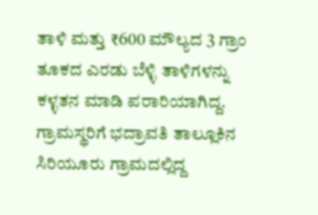ತಾಳಿ ಮತ್ತು ₹600 ಮೌಲ್ಯದ 3 ಗ್ರಾಂ ತೂಕದ ಎರಡು ಬೆಳ್ಳಿ ತಾಳಿಗಳನ್ನು ಕಳ್ಳತನ ಮಾಡಿ ಪರಾರಿಯಾಗಿದ್ದ.
ಗ್ರಾಮಸ್ಥರಿಗೆ ಭದ್ರಾವತಿ ತಾಲ್ಲೂಕಿನ ಸಿರಿಯೂರು ಗ್ರಾಮದಲ್ಲಿದ್ದ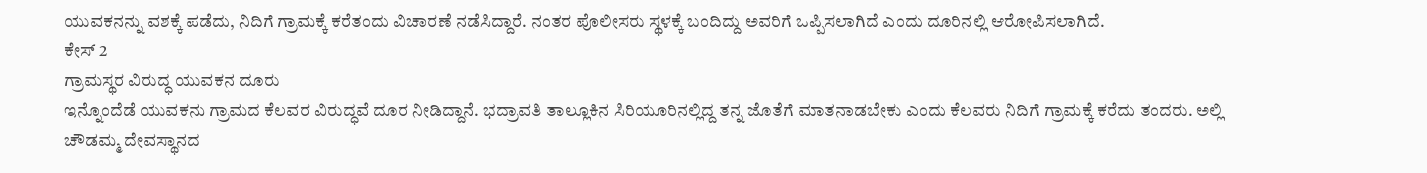ಯುವಕನನ್ನು ವಶಕ್ಕೆ ಪಡೆದು, ನಿದಿಗೆ ಗ್ರಾಮಕ್ಕೆ ಕರೆತಂದು ವಿಚಾರಣೆ ನಡೆಸಿದ್ದಾರೆ. ನಂತರ ಪೊಲೀಸರು ಸ್ಥಳಕ್ಕೆ ಬಂದಿದ್ದು ಅವರಿಗೆ ಒಪ್ಪಿಸಲಾಗಿದೆ ಎಂದು ದೂರಿನಲ್ಲಿ ಆರೋಪಿಸಲಾಗಿದೆ.
ಕೇಸ್ 2
ಗ್ರಾಮಸ್ಥರ ವಿರುದ್ಧ ಯುವಕನ ದೂರು
ಇನ್ನೊಂದೆಡೆ ಯುವಕನು ಗ್ರಾಮದ ಕೆಲವರ ವಿರುದ್ಧವೆ ದೂರ ನೀಡಿದ್ದಾನೆ. ಭದ್ರಾವತಿ ತಾಲ್ಲೂಕಿನ ಸಿರಿಯೂರಿನಲ್ಲಿದ್ದ ತನ್ನ ಜೊತೆಗೆ ಮಾತನಾಡಬೇಕು ಎಂದು ಕೆಲವರು ನಿದಿಗೆ ಗ್ರಾಮಕ್ಕೆ ಕರೆದು ತಂದರು. ಅಲ್ಲಿ ಚೌಡಮ್ಮ ದೇವಸ್ಥಾನದ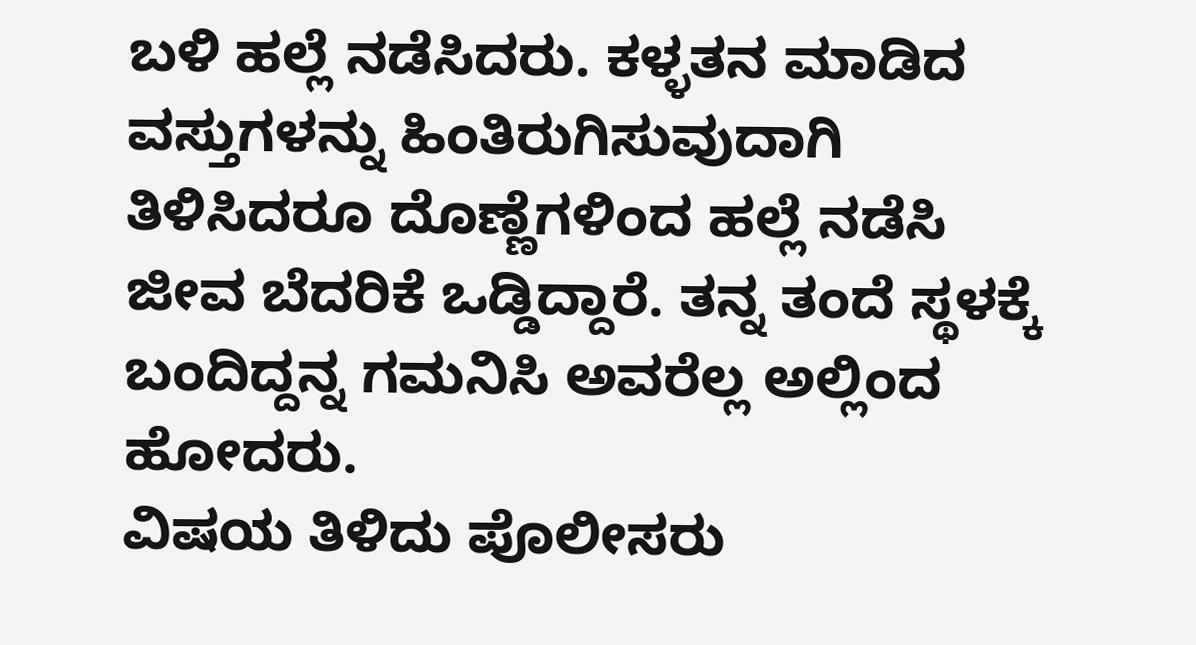ಬಳಿ ಹಲ್ಲೆ ನಡೆಸಿದರು. ಕಳ್ಳತನ ಮಾಡಿದ ವಸ್ತುಗಳನ್ನು ಹಿಂತಿರುಗಿಸುವುದಾಗಿ ತಿಳಿಸಿದರೂ ದೊಣ್ಣೆಗಳಿಂದ ಹಲ್ಲೆ ನಡೆಸಿ ಜೀವ ಬೆದರಿಕೆ ಒಡ್ಡಿದ್ದಾರೆ. ತನ್ನ ತಂದೆ ಸ್ಥಳಕ್ಕೆ ಬಂದಿದ್ದನ್ನ ಗಮನಿಸಿ ಅವರೆಲ್ಲ ಅಲ್ಲಿಂದ ಹೋದರು.
ವಿಷಯ ತಿಳಿದು ಪೊಲೀಸರು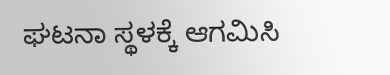ಘಟನಾ ಸ್ಥಳಕ್ಕೆ ಆಗಮಿಸಿ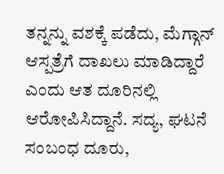ತನ್ನನ್ನು ವಶಕ್ಕೆ ಪಡೆದು, ಮೆಗ್ಗಾನ್ ಆಸ್ಪತ್ರೆಗೆ ದಾಖಲು ಮಾಡಿದ್ದಾರೆ ಎಂದು ಆತ ದೂರಿನಲ್ಲಿ ಆರೋಪಿಸಿದ್ದಾನೆ. ಸದ್ಯ, ಘಟನೆ ಸಂಬಂಧ ದೂರು,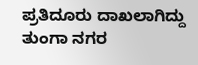ಪ್ರತಿದೂರು ದಾಖಲಾಗಿದ್ದು ತುಂಗಾ ನಗರ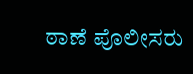ಠಾಣೆ ಪೊಲೀಸರು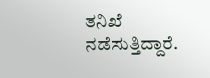ತನಿಖೆ ನಡೆಸುತ್ತಿದ್ದಾರೆ.